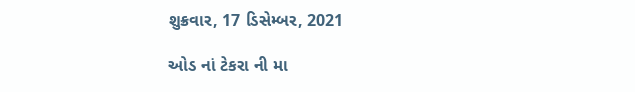શુક્રવાર, 17 ડિસેમ્બર, 2021

ઓડ નાં ટેકરા ની મા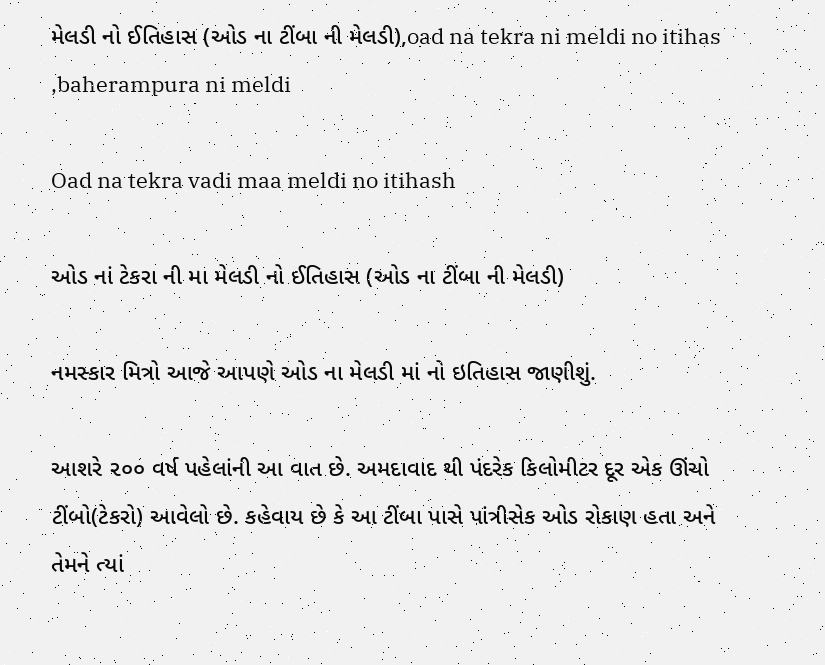મેલડી નો ઈતિહાસ (ઓડ ના ટીંબા ની મેલડી),oad na tekra ni meldi no itihas ,baherampura ni meldi

Oad na tekra vadi maa meldi no itihash

ઓડ નાં ટેકરા ની મા મેલડી નો ઈતિહાસ (ઓડ ના ટીંબા ની મેલડી)

નમસ્કાર મિત્રો આજે આપણે ઓડ ના મેલડી માં નો ઇતિહાસ જાણીશું.

આશરે ૨૦૦ વર્ષ પહેલાંની આ વાત છે. અમદાવાદ થી પંદરેક કિલોમીટર દૂર એક ઊંચો ટીંબો(ટેકરો) આવેલો છે. કહેવાય છે કે આ ટીંબા પાસે પાંત્રીસેક ઓડ રોકાણ હતા અને તેમને ત્યાં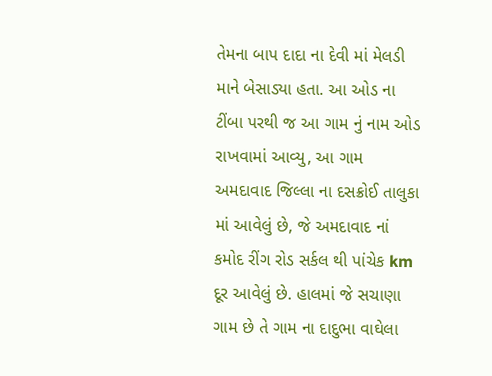તેમના બાપ દાદા ના દેવી માં મેલડી માને બેસાડ્યા હતા. આ ઓડ ના ટીંબા પરથી જ આ ગામ નું નામ ઓડ રાખવામાં આવ્યુ, આ ગામ અમદાવાદ જિલ્લા ના દસક્રોઈ તાલુકા માં આવેલું છે, જે અમદાવાદ નાં કમોદ રીંગ રોડ સર્કલ થી પાંચેક km દૂર આવેલું છે. હાલમાં જે સચાણા ગામ છે તે ગામ ના દાદુભા વાઘેલા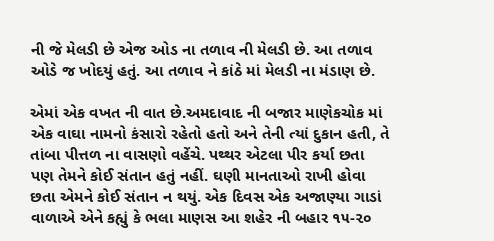ની જે મેલડી છે એજ ઓડ ના તળાવ ની મેલડી છે. આ તળાવ ઓડે જ ખોદયું હતું. આ તળાવ ને કાંઠે માં મેલડી ના મંડાણ છે.

એમાં એક વખત ની વાત છે.અમદાવાદ ની બજાર માણેકચોક માં એક વાઘા નામનો કંસારો રહેતો હતો અને તેની ત્યાં દુકાન હતી, તે તાંબા પીત્તળ ના વાસણો વહેંચે. પથ્થર એટલા પીર કર્યા છતા પણ તેમને કોઈ સંતાન હતું નહીં. ઘણી માનતાઓ રાખી હોવા છતા એમને કોઈ સંતાન ન થયું. એક દિવસ એક અજાણ્યા ગાડાં વાળાએ એને કહ્યું કે ભલા માણસ આ શહેર ની બહાર ૧૫-૨૦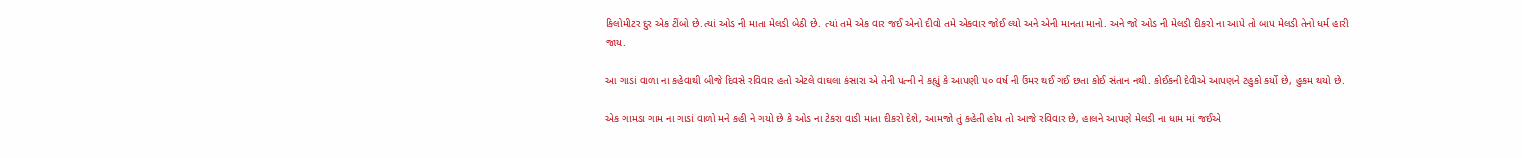કિલોમીટર દુર એક ટીંબો છે.ત્યાં ઓડ ની માતા મેલડી બેઠી છે. ત્યાં તમે એક વાર જઈ એનો દીવો તમે એકવાર જોઈ લ્યો અને એની માનતા માનો. અને જો ઓડ ની મેલડી દીકરો ના આપે તો બાપ મેલડી તેનો ધર્મ હારી જાય.

આ ગાડાં વાળા ના કહેવાથી બીજે દિવસે રવિવાર હતો એટલે વાઘલા કંસારા એ તેની પત્ની ને કહ્યું કે આપણી ૫૦ વર્ષ ની ઉંમર થઈ ગઈ છતા કોઈ સંતાન નથી. કોઈકની દેવીએ આપણને ટહુકો કર્યો છે, હુકમ થયો છે.

એક ગામડા ગામ ના ગાડાં વાળો મને કહી ને ગયો છે કે ઓડ ના ટેકરા વાડી માતા દીકરો દેશે, આમજો તું કહેતી હોય તો આજે રવિવાર છે, હાલને આપણે મેલડી ના ધામ માં જઈએ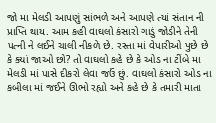જો મા મેલડી આપણું સાંભળે અને આપણે ત્યાં સંતાન ની પ્રાપ્તિ થાય. આમ કહી વાઘલો કંસારો ગાડું જોડીને તેની પત્ની ને લઈને ચાલી નીકળે છે. રસ્તા માં વેપારીઓ પુછે છે કે ક્યાં જાઓ છો? તો વાઘલો કહે છે કે ઓડ ના ટીંબે મા મેલડી માં પાસે દીકરો લેવા જઉં છું. વાઘલો કંસારો ઓડ ના કબીલા માં જઈને ઊભો રહ્યો અને કહે છે કે તમારી માતા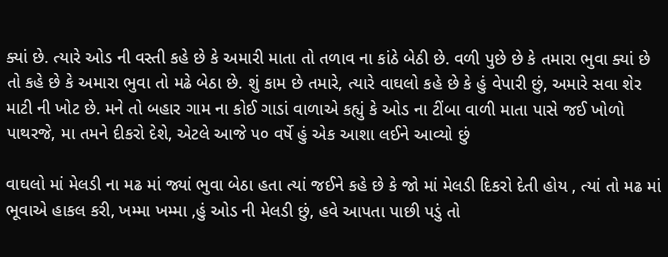ક્યાં છે. ત્યારે ઓડ ની વસ્તી કહે છે કે અમારી માતા તો તળાવ ના કાંઠે બેઠી છે. વળી પુછે છે કે તમારા ભુવા ક્યાં છે તો કહે છે કે અમારા ભુવા તો મઢે બેઠા છે. શું કામ છે તમારે, ત્યારે વાઘલો કહે છે કે હું વેપારી છું, અમારે સવા શેર માટી ની ખોટ છે. મને તો બહાર ગામ ના કોઈ ગાડાં વાળાએ કહ્યું કે ઓડ ના ટીંબા વાળી માતા પાસે જઈ ખોળો પાથરજે, મા તમને દીકરો દેશે, એટલે આજે ૫૦ વર્ષે હું એક આશા લઈને આવ્યો છું

વાઘલો માં મેલડી ના મઢ માં જ્યાં ભુવા બેઠા હતા ત્યાં જઈને કહે છે કે જો માં મેલડી દિકરો દેતી હોય , ત્યાં તો મઢ માં ભૂવાએ હાકલ કરી, ખમ્મા ખમ્મા ,હું ઓડ ની મેલડી છું, હવે આપતા પાછી પડું તો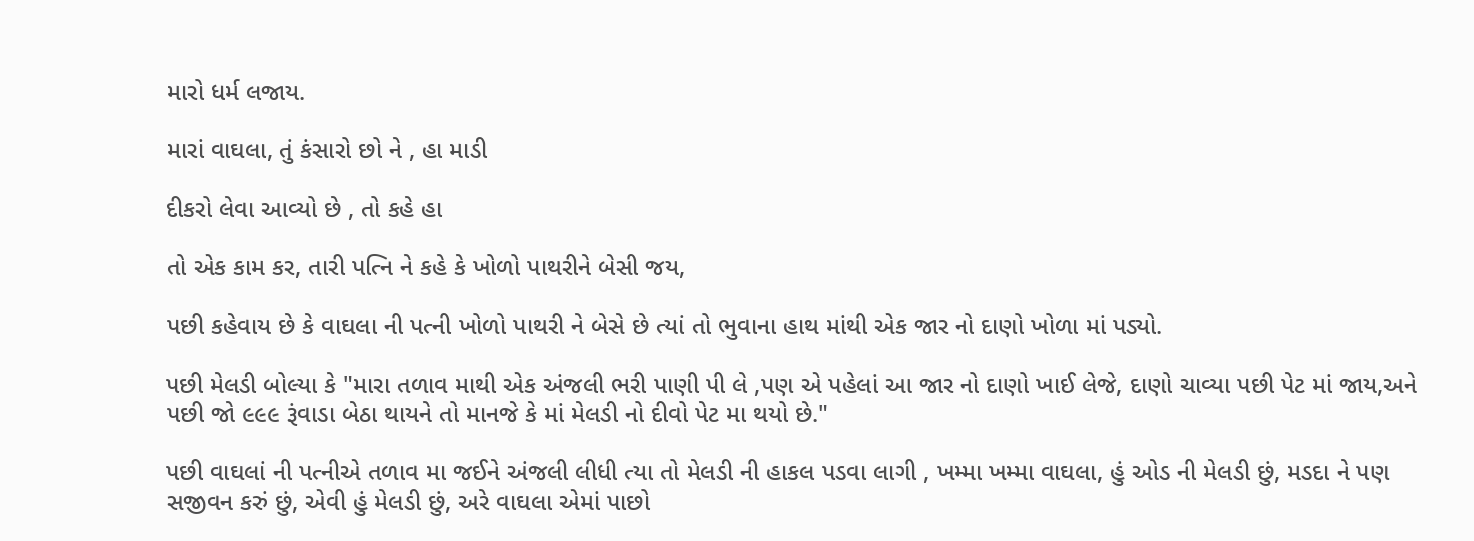મારો ધર્મ લજાય.

મારાં વાઘલા, તું કંસારો છો ને , હા માડી

દીકરો લેવા આવ્યો છે , તો કહે હા

તો એક કામ કર, તારી પત્નિ ને કહે કે ખોળો પાથરીને બેસી જય,

પછી કહેવાય છે કે વાઘલા ની પત્ની ખોળો પાથરી ને બેસે છે ત્યાં તો ભુવાના હાથ માંથી એક જાર નો દાણો ખોળા માં પડ્યો.

પછી મેલડી બોલ્યા કે "મારા તળાવ માથી એક અંજલી ભરી પાણી પી લે ,પણ એ પહેલાં આ જાર નો દાણો ખાઈ લેજે, દાણો ચાવ્યા પછી પેટ માં જાય,અને પછી જો ૯૯૯ રૂંવાડા બેઠા થાયને તો માનજે કે માં મેલડી નો દીવો પેટ મા થયો છે."

પછી વાઘલાં ની પત્નીએ તળાવ મા જઈને અંજલી લીધી ત્યા તો મેલડી ની હાકલ પડવા લાગી , ખમ્મા ખમ્મા વાઘલા, હું ઓડ ની મેલડી છું, મડદા ને પણ સજીવન કરું છું, એવી હું મેલડી છું, અરે વાઘલા એમાં પાછો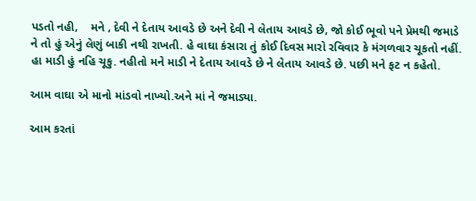પડતો નહી,    મને , દેવી ને દેતાય આવડે છે અને દેવી ને લેતાય આવડે છે, જો કોઈ ભૂવો પને પ્રેમથી જમાડે ને તો હું એનું લેણું બાકી નથી રાખતી. હે વાઘા કંસારા તું કોઈ દિવસ મારો રવિવાર કે મંગળવાર ચૂકતો નહીં. હા માડી હું નહિ ચૂકુ. નહીતો મને માડી ને દેતાય આવડે છે ને લેતાય આવડે છે. પછી મને ફટ ન કહેતો.

આમ વાઘા એ માનો માંડવો નાખ્યો.અને માં ને જમાડ્યા.

આમ કરતાં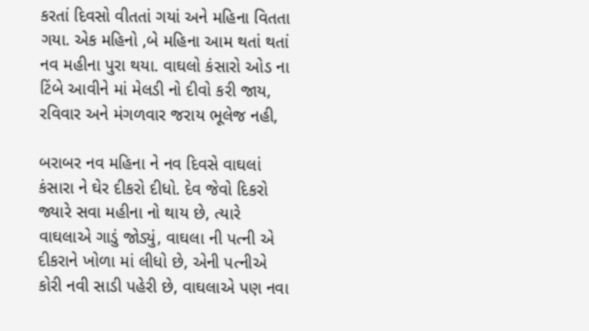કરતાં દિવસો વીતતાં ગયાં અને મહિના વિતતા ગયા. એક મહિનો ,બે મહિના આમ થતાં થતાં નવ મહીના પુરા થયા. વાઘલો કંસારો ઓડ ના ટિંબે આવીને માં મેલડી નો દીવો કરી જાય, રવિવાર અને મંગળવાર જરાય ભૂલેજ નહી,

બરાબર નવ મહિના ને નવ દિવસે વાઘલાં કંસારા ને ઘેર દીકરો દીધો. દેવ જેવો દિકરો જ્યારે સવા મહીના નો થાય છે, ત્યારે વાઘલાએ ગાડું જોડ્યું, વાઘલા ની પત્ની એ દીકરાને ખોળા માં લીધો છે, એની પત્નીએ કોરી નવી સાડી પહેરી છે, વાઘલાએ પણ નવા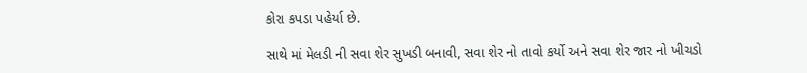કોરા કપડા પહેર્યા છે.

સાથે માં મેલડી ની સવા શેર સુખડી બનાવી, સવા શેર નો તાવો કર્યો અને સવા શેર જાર નો ખીચડો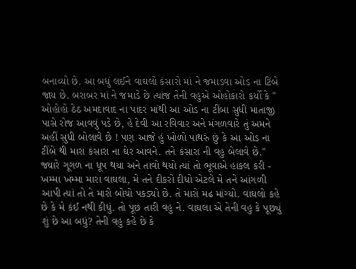બનાવ્યો છે. આ બધું લઈને વાઘલો કંસારો માં ને જમાડવા ઓડ ના ટિંબે જાય છે. બરાબર માં ને જમાડે છે ત્યાંજ તેની વહુએ ઓહોકારો કર્યો કે " ઓહોહો ઠેઠ અમદાવાદ ના પાદર માંથી આ ઓડ ના ટીંબા સુધી માતાજી પાસે રોજ આવવું પડે છે, હે દેવી આ રવિવાર અને મંગળવારે તું અમને અહીં સુધી બોલાવે છે ! પણ આજે હું ખોળો પાથરું છું કે આ ઓડ ના ટીંબે થી મારા કંસારા ના ઘેર આવને. તને કંસારા ની વહુ બેલાવે છે."      જ્યારે ગૂગળ ના ધૂપ થયા અને તાવો થયો ત્યાં તો ભૂવાએ હાકલ કરી - ખમ્મા ખમ્મા મારા વાઘલા, મે તને દીકરો દીધો એટલે મે તને આંગળી આપી ત્યાં તો તે મારો બોચો પકડ્યો છે. તે મારો મઢ માંગ્યો. વાઘલો કહે છે કે મે કંઈ નથી કીધું. તો પૂછ તારી વહુ ને. વાઘલા એ તેની વહુ કે પૂછ્યું શું છે આ બધું? તેની વહુ કહે છે કે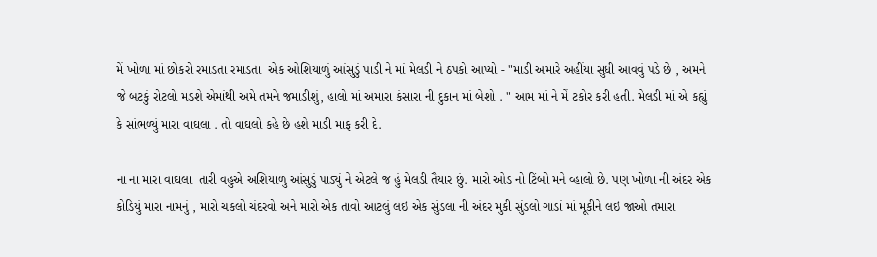મેં ખોળા માં છોકરો રમાડતા રમાડતા  એક ઓશિયાળું આંસુડું પાડી ને માં મેલડી ને ઠપકો આપ્યો - "માડી અમારે અહીંયા સુધી આવવું પડે છે , અમને જે બટકું રોટલો મડશે એમાંથી અમે તમને જમાડીશું, હાલો માં અમારા કંસારા ની દુકાન માં બેશો . " આમ માં ને મેં ટકોર કરી હતી. મેલડી માં એ કહ્યું કે સાંભળ્યું મારા વાઘલા . તો વાઘલો કહે છે હશે માડી માફ કરી દે.

ના ના મારા વાઘલા  તારી વહુએ અશિયાળુ આંસુડું પાડ્યું ને એટલે જ હું મેલડી તૈયાર છું. મારો ઓડ નો ટિંબો મને વ્હાલો છે. પણ ખોળા ની અંદર એક કોડિયું મારા નામનું , મારો ચકલો ચંદરવો અને મારો એક તાવો આટલું લઇ એક સુંડલા ની અંદર મુકી સુંડલો ગાડાં માં મૂકીને લઇ જાઓ તમારા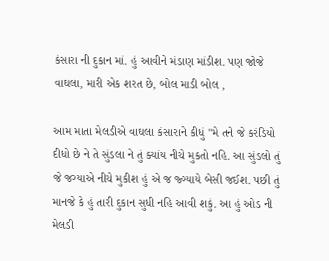કંસારા ની દુકાન માં. હું આવીને મંડાણ માંડીશ. પણ જોજે વાઘલા, મારી એક શરત છે, બોલ માડી બોલ ,

આમ માતા મેલડીએ વાઘલા કંસારાને કીધું "મે તને જે કરંડિયો દીધો છે ને તે સુંડલા ને તું ક્યાંય નીચે મુકતો નહિ. આ સુંડલો તું  જે જગ્યાએ નીચે મુકીશ હું એ જ જ્ગ્યાયે બેસી જઈશ. પછી તું માનજે કે હું તારી દુકાન સુધી નહિ આવી શકું. આ હું ઓડ ની મેલડી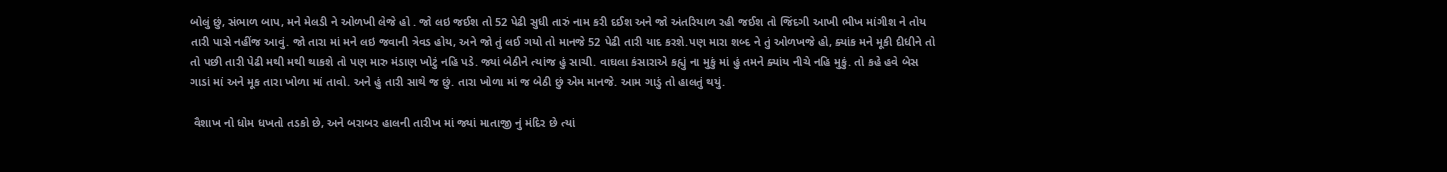બોલું છું, સંભાળ બાપ, મને મેલડી ને ઓળખી લેજે હો . જો લઇ જઈશ તો 52 પેઢી સુધી તારું નામ કરી દઈશ અને જો અંતરિયાળ રહી જઈશ તો જિંદગી આખી ભીખ માંગીશ ને તોય તારી પાસે નહીંજ આવું. જો તારા માં મને લઇ જવાની ત્રેવડ હોય, અને જો તું લઈ ગયો તો માનજે 52 પેઢી તારી યાદ કરશે.પણ મારા શબ્દ ને તું ઓળખજે હો, ક્યાંક મને મૂકી દીધીને તો તો પછી તારી પેઢી મથી મથી થાકશે તો પણ મારુ મંડાણ ખોટું નહિ પડે. જ્યાં બેઠીને ત્યાંજ હું સાચી. વાઘલા કંસારાએ કહ્યું ના મુકું માં હું તમને ક્યાંય નીચે નહિ મુકું. તો કહે હવે બેસ ગાડાં માં અને મૂક તારા ખોળા માં તાવો. અને હું તારી સાથે જ છું. તારા ખોળા માં જ બેઠી છું એમ માનજે. આમ ગાડું તો હાલતું થયું.

 વૈશાખ નો ધોમ ધખતો તડકો છે, અને બરાબર હાલની તારીખ માં જ્યાં માતાજી નું મંદિર છે ત્યાં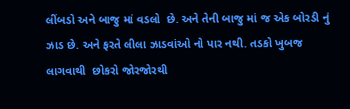લીંબડો અને બાજુ માં વડલો  છે. અને તેની બાજુ માં જ એક બોરડી નું ઝાડ છે. અને ફરતે લીલા ઝાડવાંઓ નો પાર નથી. તડકો ખુબજ લાગવાથી  છોકરો જોરજોરથી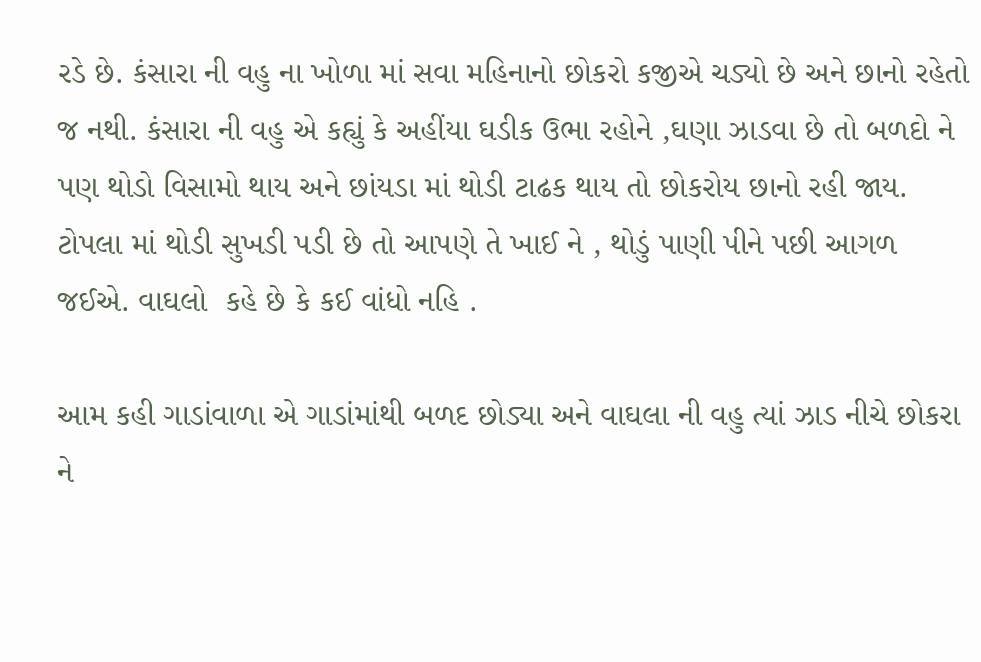રડે છે. કંસારા ની વહુ ના ખોળા માં સવા મહિનાનો છોકરો કજીએ ચડ્યો છે અને છાનો રહેતો જ નથી. કંસારા ની વહુ એ કહ્યું કે અહીંયા ઘડીક ઉભા રહોને ,ઘણા ઝાડવા છે તો બળદો ને પણ થોડો વિસામો થાય અને છાંયડા માં થોડી ટાઢક થાય તો છોકરોય છાનો રહી જાય. ટોપલા માં થોડી સુખડી પડી છે તો આપણે તે ખાઈ ને , થોડું પાણી પીને પછી આગળ જઈએ. વાઘલો  કહે છે કે કઈ વાંધો નહિ .

આમ કહી ગાડાંવાળા એ ગાડાંમાંથી બળદ છોડ્યા અને વાઘલા ની વહુ ત્યાં ઝાડ નીચે છોકરા ને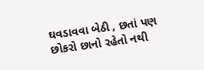ઘવડાવવા બેઠી , છતાં પણ છોકરો છાનો રહેતો નથી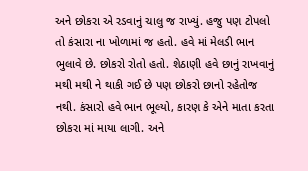અને છોકરા એ રડવાનું ચાલુ જ રાખ્યું. હજુ પણ ટોપલો તો કંસારા ના ખોળામાં જ હતો. હવે માં મેલડી ભાન ભુલાવે છે. છોકરો રોતો હતો. શેઠાણી હવે છાનું રાખવાનું મથી મથી ને થાકી ગઈ છે પણ છોકરો છાનો રહેતોજ નથી. કંસારો હવે ભાન ભૂલ્યો, કારણ કે એને માતા કરતા છોકરા માં માયા લાગી. અને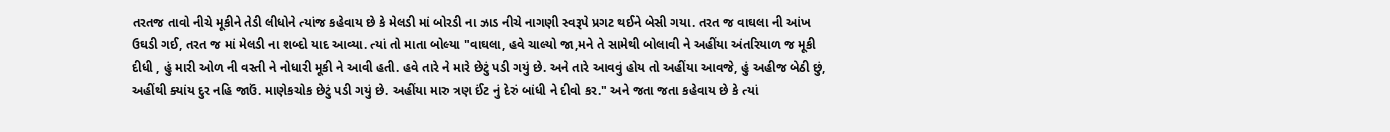તરતજ તાવો નીચે મૂકીને તેડી લીધોને ત્યાંજ કહેવાય છે કે મેલડી માં બોરડી ના ઝાડ નીચે નાગણી સ્વરૂપે પ્રગટ થઈને બેસી ગયા. તરત જ વાઘલા ની આંખ ઉઘડી ગઈ, તરત જ માં મેલડી ના શબ્દો યાદ આવ્યા. ત્યાં તો માતા બોલ્યા "વાઘલા, હવે ચાલ્યો જા,મને તે સામેથી બોલાવી ને અહીંયા અંતરિયાળ જ મૂકી દીધી , હું મારી ઓળ ની વસ્તી ને નોધારી મૂકી ને આવી હતી. હવે તારે ને મારે છેટું પડી ગયું છે. અને તારે આવવું હોય તો અહીંયા આવજે, હું અહીજ બેઠી છું, અહીંથી ક્યાંય દુર નહિ જાઉં. માણેકચોક છેટું પડી ગયું છે. અહીંયા મારુ ત્રણ ઈંટ નું દેરું બાંધી ને દીવો કર." અને જતા જતા કહેવાય છે કે ત્યાં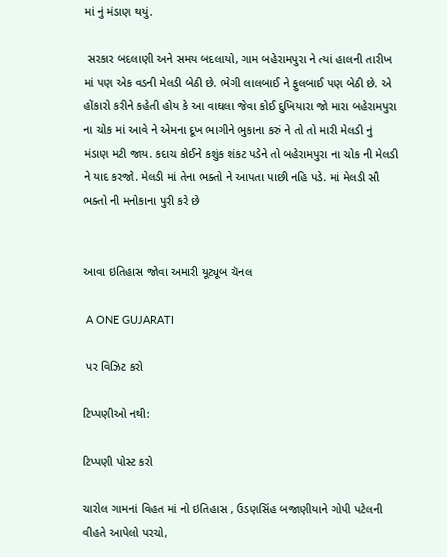માં નું મંડાણ થયું.

 સરકાર બદલાણી અને સમય બદલાયો, ગામ બહેરામપુરા ને ત્યાં હાલની તારીખ માં પણ એક વડની મેલડી બેઠી છે. ભેગી લાલબાઈ ને ફુલબાઈ પણ બેઠી છે. એ હોંકારો કરીને કહેતી હોય કે આ વાઘલા જેવા કોઈ દુખિયારા જો મારા બહેરામપુરા ના ચોક માં આવે ને એમના દૂખ ભાગીને ભુકાના કરું ને તો તો મારી મેલડી નું મંડાણ મટી જાય. કદાચ કોઈને કશુંક શંકટ પડેને તો બહેરામપુરા ના ચોક ની મેલડી ને યાદ કરજો. મેલડી માં તેના ભક્તો ને આપતા પાછી નહિ પડે. માં મેલડી સૌ ભક્તો ની મનોકાના પુરી કરે છે


આવા ઇતિહાસ જોવા અમારી યૂટ્યૂબ ચૅનલ

 A ONE GUJARATI

 પર વિઝિટ કરો

ટિપ્પણીઓ નથી:

ટિપ્પણી પોસ્ટ કરો

ચારોલ ગામનાં વિહત માં નો ઇતિહાસ , ઉડણસિંહ બજાણીયાને ગોપી પટેલની વીહતે આપેલો પરચો,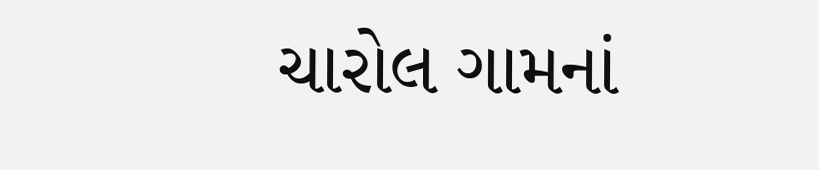ચારોલ ગામનાં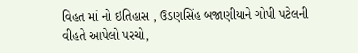વિહત માં નો ઇતિહાસ , ઉડણસિંહ બજાણીયાને ગોપી પટેલની વીહતે આપેલો પરચો,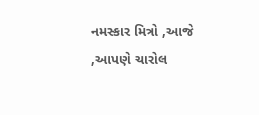નમસ્કાર મિત્રો ,આજે ,આપણે ચારોલ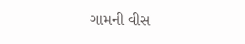ગામની વીસ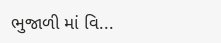ભુજાળી માં વિ...